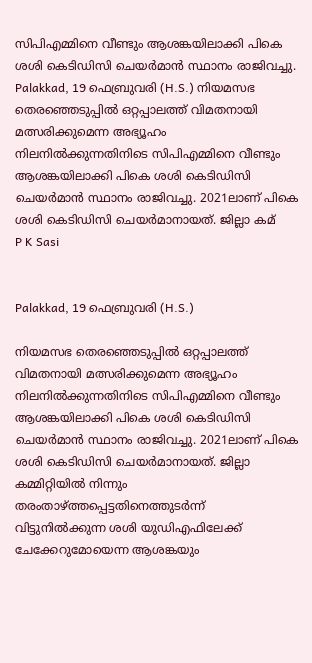സിപിഎമ്മിനെ വീണ്ടും ആശങ്കയിലാക്കി പികെ ശശി കെടിഡിസി ചെയർമാൻ സ്ഥാനം രാജിവച്ചു.
Palakkad, 19 ഫെബ്രുവരി (H.S.) നിയമസഭ തെരഞ്ഞെടുപ്പിൽ ഒറ്റപ്പാലത്ത് വിമതനായി മത്സരിക്കുമെന്ന അഭ്യൂഹം നിലനിൽക്കുന്നതിനിടെ സിപിഎമ്മിനെ വീണ്ടും ആശങ്കയിലാക്കി പികെ ശശി കെടിഡിസി ചെയർമാൻ സ്ഥാനം രാജിവച്ചു. 2021ലാണ് പികെ ശശി കെടിഡിസി ചെയർമാനായത്. ജില്ലാ കമ്
P K Sasi


Palakkad, 19 ഫെബ്രുവരി (H.S.)

നിയമസഭ തെരഞ്ഞെടുപ്പിൽ ഒറ്റപ്പാലത്ത് വിമതനായി മത്സരിക്കുമെന്ന അഭ്യൂഹം നിലനിൽക്കുന്നതിനിടെ സിപിഎമ്മിനെ വീണ്ടും ആശങ്കയിലാക്കി പികെ ശശി കെടിഡിസി ചെയർമാൻ സ്ഥാനം രാജിവച്ചു. 2021ലാണ് പികെ ശശി കെടിഡിസി ചെയർമാനായത്. ജില്ലാ കമ്മിറ്റിയിൽ നിന്നും തരംതാഴ്ത്തപ്പെട്ടതിനെത്തുടർന്ന് വിട്ടുനിൽക്കുന്ന ശശി യുഡിഎഫിലേക്ക് ചേക്കേറുമോയെന്ന ആശങ്കയും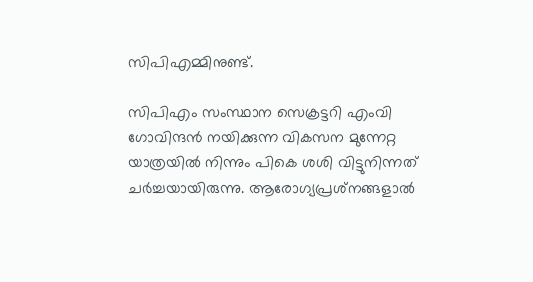സിപിഎമ്മിനുണ്ട്.

സിപിഎം സംസ്ഥാന സെക്രട്ടറി എംവി ഗോവിന്ദൻ നയിക്കുന്ന വികസന മുന്നേറ്റ യാത്രയിൽ നിന്നും പികെ ശശി വിട്ടുനിന്നത് ചർച്ചയായിരുന്നു. ആരോഗ്യപ്രശ്‌നങ്ങളാൽ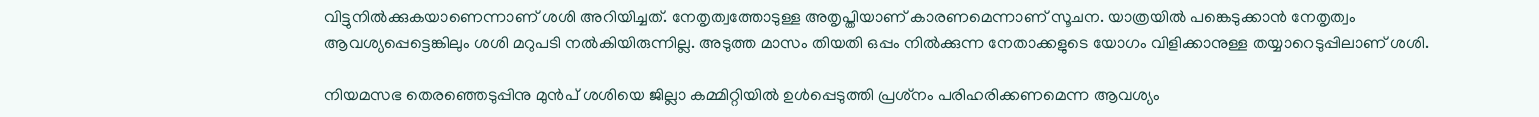വിട്ടുനിൽക്കുകയാണെന്നാണ് ശശി അറിയിച്ചത്. നേതൃത്വത്തോടുള്ള അതൃപ്തിയാണ് കാരണമെന്നാണ് സൂചന. യാത്രയിൽ പങ്കെടുക്കാൻ നേതൃത്വം ആവശ്യപ്പെട്ടെങ്കിലും ശശി മറുപടി നൽകിയിരുന്നില്ല. അടുത്ത മാസം തിയതി ഒപ്പം നിൽക്കുന്ന നേതാക്കളുടെ യോഗം വിളിക്കാനുള്ള തയ്യാറെടുപ്പിലാണ് ശശി.

നിയമസഭ തെരഞ്ഞെടുപ്പിനു മുൻപ് ശശിയെ ജില്ലാ കമ്മിറ്റിയിൽ ഉൾപ്പെടുത്തി പ്രശ്‌നം പരിഹരിക്കണമെന്ന ആവശ്യം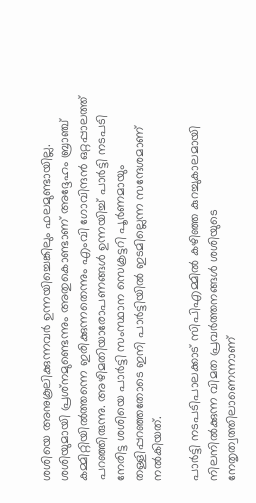ശശിയെ അനുകൂലിക്കുന്നവർ ഉന്നയിച്ചെങ്കിലും ഫലമുണ്ടായില്ല. ശശിയുമായി പ്രശ്‌നമുണ്ടെന്നും അതുകൊണ്ടാണ് അദ്ദേഹം ബ്രാഞ്ച് കമ്മിറ്റിയിൽത്തന്നെ ഇരിക്കുന്നതെന്നും എംവി ഗോവിന്ദൻ ഒറ്റപ്പാലത്ത് പറഞ്ഞിരുന്നു. അഴിമതിയാരോപണങ്ങൾ ഉന്നയിച്ച് പാർട്ടി നടപടി നേരിട്ട ശശിയെ പാർട്ടി സംസ്ഥാന സെക്രട്ടറി പൂർണമായും തള്ളിപ്പറഞ്ഞതോടെ ഇനി പാർട്ടിയിൽ ഇടമില്ലെന്ന സന്ദേശമാണ് നൽകിയത്.

പാർട്ടി നടപടിപാലക്കാട് സിപിഎമ്മിൽ കഴിഞ്ഞ കുറച്ചുകാലമായി നിലനിൽക്കുന്ന വിമത പ്രവർത്തനങ്ങൾ ശശിയുടെ നേതൃത്വത്തിലാണെന്നാണ്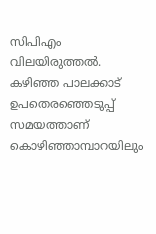സിപിഎം വിലയിരുത്തൽ. കഴിഞ്ഞ പാലക്കാട് ഉപതെരഞ്ഞെടുപ്പ് സമയത്താണ് കൊഴിഞ്ഞാമ്പാറയിലും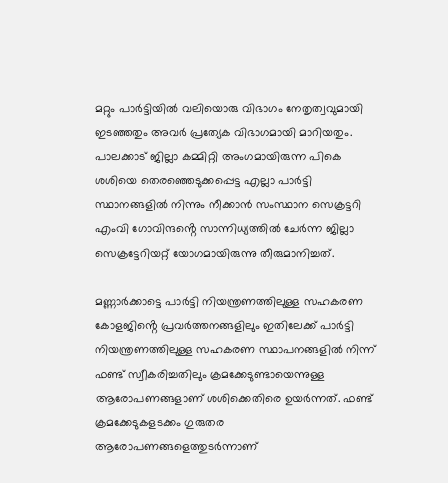മറ്റും പാർട്ടിയിൽ വലിയൊരു വിഭാഗം നേതൃത്വവുമായി ഇടഞ്ഞതും അവർ പ്രത്യേക വിഭാഗമായി മാറിയതും. പാലക്കാട് ജില്ലാ കമ്മിറ്റി അംഗമായിരുന്ന പികെ ശശിയെ തെരഞ്ഞെടുക്കപ്പെട്ട എല്ലാ പാർട്ടി സ്ഥാനങ്ങളിൽ നിന്നും നീക്കാൻ സംസ്ഥാന സെക്രട്ടറി എംവി ഗോവിന്ദൻ്റെ സാന്നിധ്യത്തിൽ ചേർന്ന ജില്ലാ സെക്രട്ടേറിയറ്റ് യോഗമായിരുന്നു തീരുമാനിച്ചത്.

മണ്ണാർക്കാട്ടെ പാർട്ടി നിയന്ത്രണത്തിലുള്ള സഹകരണ കോളജിൻ്റെ പ്രവർത്തനങ്ങളിലും ഇതിലേക്ക് പാർട്ടി നിയന്ത്രണത്തിലുള്ള സഹകരണ സ്ഥാപനങ്ങളിൽ നിന്ന് ഫണ്ട് സ്വീകരിച്ചതിലും ക്രമക്കേടുണ്ടായെന്നുള്ള ആരോപണങ്ങളാണ് ശശിക്കെതിരെ ഉയർന്നത്. ഫണ്ട് ക്രമക്കേടുകളടക്കം ഗുരുതര ആരോപണങ്ങളെത്തുടർന്നാണ്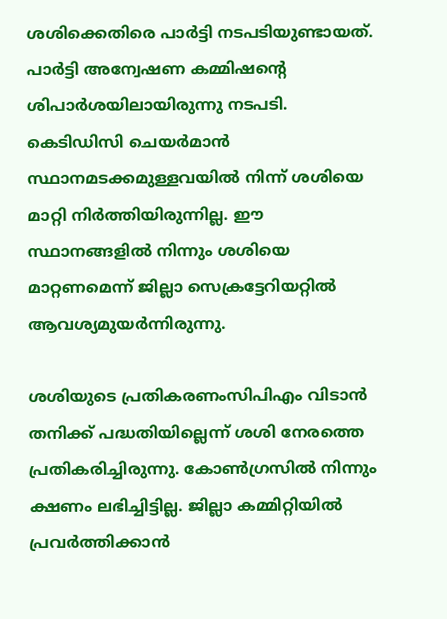ശശിക്കെതിരെ പാർട്ടി നടപടിയുണ്ടായത്. പാർട്ടി അന്വേഷണ കമ്മിഷൻ്റെ ശിപാർശയിലായിരുന്നു നടപടി. കെടിഡിസി ചെയർമാൻ സ്ഥാനമടക്കമുള്ളവയിൽ നിന്ന് ശശിയെ മാറ്റി നിർത്തിയിരുന്നില്ല. ഈ സ്ഥാനങ്ങളിൽ നിന്നും ശശിയെ മാറ്റണമെന്ന് ജില്ലാ സെക്രട്ടേറിയറ്റിൽ ആവശ്യമുയർന്നിരുന്നു.

ശശിയുടെ പ്രതികരണംസിപിഎം വിടാൻ തനിക്ക് പദ്ധതിയില്ലെന്ന് ശശി നേരത്തെ പ്രതികരിച്ചിരുന്നു. കോൺഗ്രസിൽ നിന്നും ക്ഷണം ലഭിച്ചിട്ടില്ല. ജില്ലാ കമ്മിറ്റിയിൽ പ്രവർത്തിക്കാൻ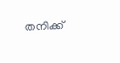തനിക്ക്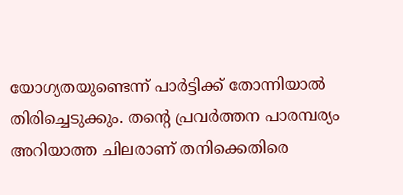യോഗ്യതയുണ്ടെന്ന് പാർട്ടിക്ക് തോന്നിയാൽ തിരിച്ചെടുക്കും. തൻ്റെ പ്രവർത്തന പാരമ്പര്യം അറിയാത്ത ചിലരാണ് തനിക്കെതിരെ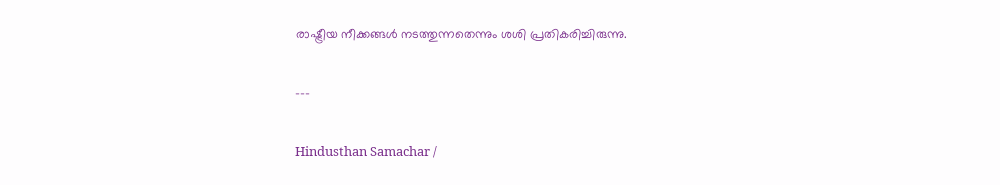രാഷ്ട്രീയ നീക്കങ്ങൾ നടത്തുന്നതെന്നും ശശി പ്രതികരിച്ചിരുന്നു.

---

Hindusthan Samachar /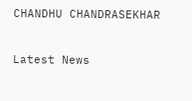CHANDHU CHANDRASEKHAR


Latest News